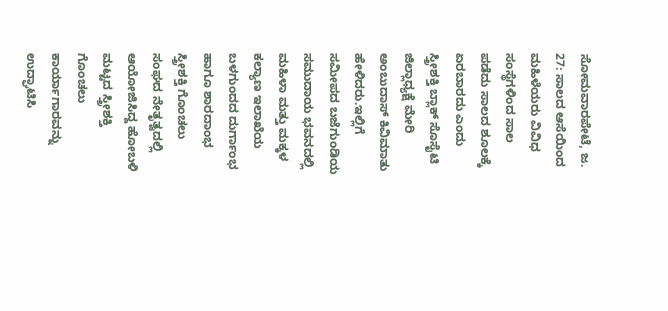ಸೋಮವಾರಪೇಟೆ, ಜ. 27: ಸಾಲದ ಆಸೆಯಿಂದ ಮಹಿಳೆಯರು ವಿವಿಧ ಸಂಸ್ಥೆಗಳಿಂದ ಸಾಲ ಪಡೆದು ಸಾಲದ ಶೂಲಕ್ಕೆ ಏರಬಾರದು ಎಂದು ಸ್ತ್ರೀಶಕ್ತಿ ಬ್ಲಾಕ್ ಸೊಸೈಟಿ ಜಿಲ್ಲಾಧ್ಯಕ್ಷೆ ಮೇರಿ ಅಂಬುದಾಸ್ ಕಿವಿಮಾತು ಹೇಳಿದರು.ಇಲ್ಲಿಗೆ ಸಮೀಪದ ಬಜೆಗುಂಡಿಯ ಸಮುದಾಯ ಭವನದಲ್ಲಿ ಮಹಿಳಾ ಮತ್ತು ಮಕ್ಕಳ ಕಲ್ಯಾಣ ಇಲಾಖೆಯ ಬಳಗುಂದದ ದುರ್ಗಾಂಭ ಹಾಗೂ ಶಾರದಾಂಭ ಸ್ತ್ರೀಶಕ್ತಿ ಗೊಂಚಲು ಸಂಘದ ನೇತೃತ್ವದಲ್ಲಿ ಆಯೋಜಿಸಿದ್ದ ಹೋಬಳಿ ಮಟ್ಟದ ಸ್ತ್ರೀಶಕ್ತಿ ಗೊಂಚಲು ಕಾರ್ಯಾಗಾರವನ್ನು ಉದ್ಘಾಟಿಸಿ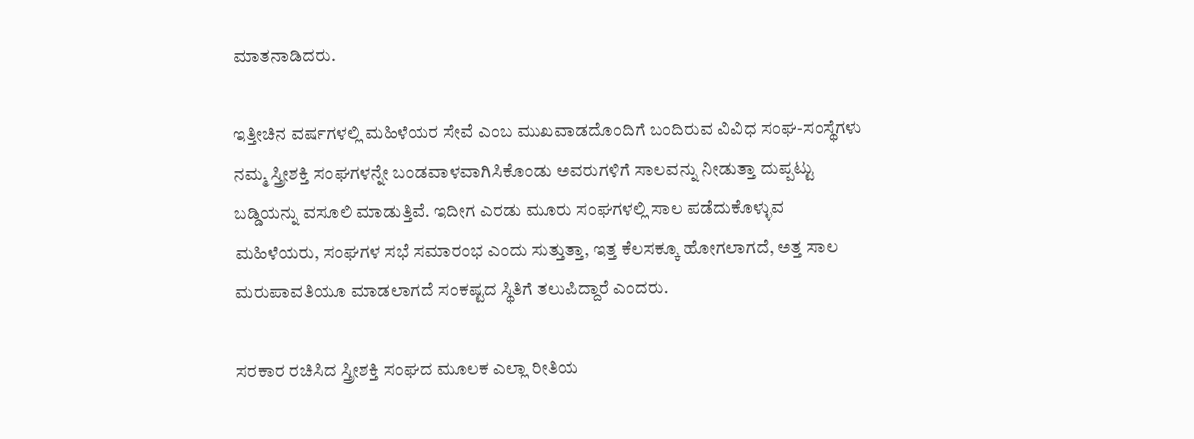ಮಾತನಾಡಿದರು.

ಇತ್ತೀಚಿನ ವರ್ಷಗಳಲ್ಲಿ ಮಹಿಳೆಯರ ಸೇವೆ ಎಂಬ ಮುಖವಾಡದೊಂದಿಗೆ ಬಂದಿರುವ ವಿವಿಧ ಸಂಘ-ಸಂಸ್ಥೆಗಳು ನಮ್ಮ ಸ್ತ್ರೀಶಕ್ತಿ ಸಂಘಗಳನ್ನೇ ಬಂಡವಾಳವಾಗಿಸಿಕೊಂಡು ಅವರುಗಳಿಗೆ ಸಾಲವನ್ನು ನೀಡುತ್ತಾ ದುಪ್ಪಟ್ಟು ಬಡ್ಡಿಯನ್ನು ವಸೂಲಿ ಮಾಡುತ್ತಿವೆ. ಇದೀಗ ಎರಡು ಮೂರು ಸಂಘಗಳಲ್ಲಿ ಸಾಲ ಪಡೆದುಕೊಳ್ಳುವ ಮಹಿಳೆಯರು, ಸಂಘಗಳ ಸಭೆ ಸಮಾರಂಭ ಎಂದು ಸುತ್ತುತ್ತಾ, ಇತ್ತ ಕೆಲಸಕ್ಕೂ ಹೋಗಲಾಗದೆ, ಅತ್ತ ಸಾಲ ಮರುಪಾವತಿಯೂ ಮಾಡಲಾಗದೆ ಸಂಕಷ್ಟದ ಸ್ಥಿತಿಗೆ ತಲುಪಿದ್ದಾರೆ ಎಂದರು.

ಸರಕಾರ ರಚಿಸಿದ ಸ್ತ್ರೀಶಕ್ತಿ ಸಂಘದ ಮೂಲಕ ಎಲ್ಲಾ ರೀತಿಯ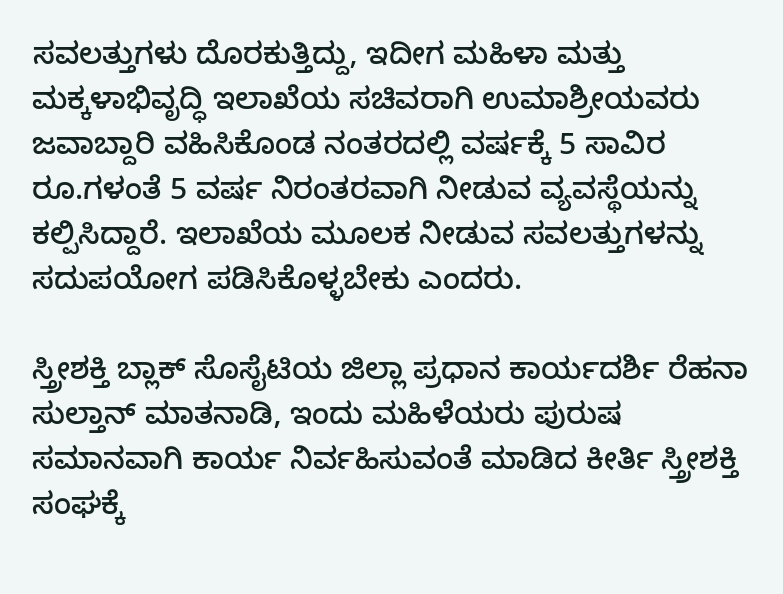ಸವಲತ್ತುಗಳು ದೊರಕುತ್ತಿದ್ದು, ಇದೀಗ ಮಹಿಳಾ ಮತ್ತು ಮಕ್ಕಳಾಭಿವೃದ್ಧಿ ಇಲಾಖೆಯ ಸಚಿವರಾಗಿ ಉಮಾಶ್ರೀಯವರು ಜವಾಬ್ದಾರಿ ವಹಿಸಿಕೊಂಡ ನಂತರದಲ್ಲಿ ವರ್ಷಕ್ಕೆ 5 ಸಾವಿರ ರೂ.ಗಳಂತೆ 5 ವರ್ಷ ನಿರಂತರವಾಗಿ ನೀಡುವ ವ್ಯವಸ್ಥೆಯನ್ನು ಕಲ್ಪಿಸಿದ್ದಾರೆ. ಇಲಾಖೆಯ ಮೂಲಕ ನೀಡುವ ಸವಲತ್ತುಗಳನ್ನು ಸದುಪಯೋಗ ಪಡಿಸಿಕೊಳ್ಳಬೇಕು ಎಂದರು.

ಸ್ತ್ರೀಶಕ್ತಿ ಬ್ಲಾಕ್ ಸೊಸೈಟಿಯ ಜಿಲ್ಲಾ ಪ್ರಧಾನ ಕಾರ್ಯದರ್ಶಿ ರೆಹನಾ ಸುಲ್ತಾನ್ ಮಾತನಾಡಿ, ಇಂದು ಮಹಿಳೆಯರು ಪುರುಷ ಸಮಾನವಾಗಿ ಕಾರ್ಯ ನಿರ್ವಹಿಸುವಂತೆ ಮಾಡಿದ ಕೀರ್ತಿ ಸ್ತ್ರೀಶಕ್ತಿ ಸಂಘಕ್ಕೆ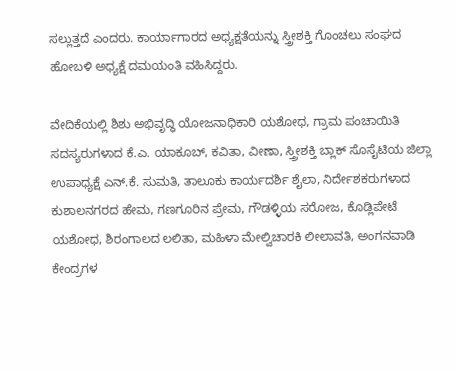ಸಲ್ಲುತ್ತದೆ ಎಂದರು. ಕಾರ್ಯಾಗಾರದ ಅಧ್ಯಕ್ಷತೆಯನ್ನು ಸ್ತ್ರೀಶಕ್ತಿ ಗೊಂಚಲು ಸಂಘದ ಹೋಬಳಿ ಅಧ್ಯಕ್ಷೆ ದಮಯಂತಿ ವಹಿಸಿದ್ದರು.

ವೇದಿಕೆಯಲ್ಲಿ ಶಿಶು ಅಭಿವೃದ್ಧಿ ಯೋಜನಾಧಿಕಾರಿ ಯಶೋಧ, ಗ್ರಾಮ ಪಂಚಾಯಿತಿ ಸದಸ್ಯರುಗಳಾದ ಕೆ.ಎ. ಯಾಕೂಬ್, ಕವಿತಾ, ವೀಣಾ, ಸ್ತ್ರೀಶಕ್ತಿ ಬ್ಲಾಕ್ ಸೊಸೈಟಿಯ ಜಿಲ್ಲಾ ಉಪಾಧ್ಯಕ್ಷೆ ಎನ್.ಕೆ. ಸುಮತಿ, ತಾಲೂಕು ಕಾರ್ಯದರ್ಶಿ ಶೈಲಾ, ನಿರ್ದೇಶಕರುಗಳಾದ ಕುಶಾಲನಗರದ ಹೇಮ, ಗಣಗೂರಿನ ಪ್ರೇಮ, ಗೌಡಳ್ಳಿಯ ಸರೋಜ, ಕೊಡ್ಲಿಪೇಟೆ ಯಶೋಧ, ಶಿರಂಗಾಲದ ಲಲಿತಾ, ಮಹಿಳಾ ಮೇಲ್ವಿಚಾರಕಿ ಲೀಲಾವತಿ, ಅಂಗನವಾಡಿ ಕೇಂದ್ರಗಳ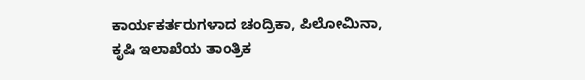ಕಾರ್ಯಕರ್ತರುಗಳಾದ ಚಂದ್ರಿಕಾ, ಪಿಲೋಮಿನಾ, ಕೃಷಿ ಇಲಾಖೆಯ ತಾಂತ್ರಿಕ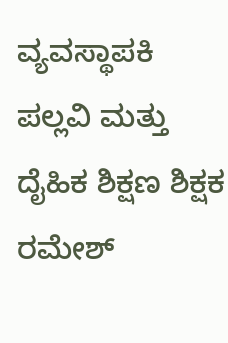ವ್ಯವಸ್ಥಾಪಕಿ ಪಲ್ಲವಿ ಮತ್ತು ದೈಹಿಕ ಶಿಕ್ಷಣ ಶಿಕ್ಷಕ ರಮೇಶ್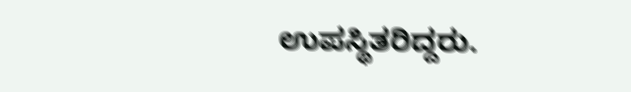ಉಪಸ್ಥಿತರಿದ್ದರು.